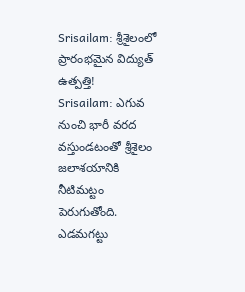Srisailam: శ్రీశైలంలో ప్రారంభమైన విద్యుత్ ఉత్పత్తి!
Srisailam: ఎగువ నుంచి భారీ వరద వస్తుండటంతో శ్రీశైలం జలాశయానికి నీటిమట్టం పెరుగుతోంది. ఎడమగట్టు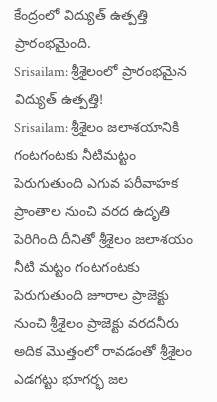కేంద్రంలో విద్యుత్ ఉత్పత్తి ప్రారంభమైంది.
Srisailam: శ్రీశైలంలో ప్రారంభమైన విద్యుత్ ఉత్పత్తి!
Srisailam: శ్రీశైలం జలాశయానికి గంటగంటకు నీటిమట్టం పెరుగుతుంది ఎగువ పరీవాహక ప్రాంతాల నుంచి వరద ఉదృతి పెరిగింది దీనితో శ్రీశైలం జలాశయం నీటి మట్టం గంటగంటకు పెరుగుతుంది జూరాల ప్రాజెక్టు నుంచి శ్రీశైలం ప్రాజెక్టు వరదనీరు అదిక మొత్తంలో రావడంతో శ్రీశైలం ఎడగట్టు భూగర్భ జల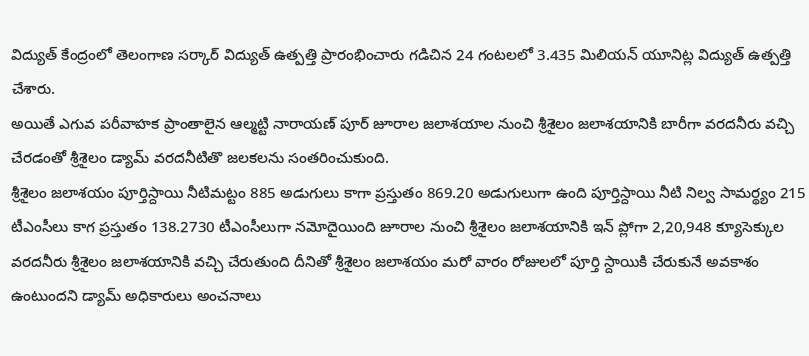విద్యుత్ కేంద్రంలో తెలంగాణ సర్కార్ విద్యుత్ ఉత్పత్తి ప్రారంభించారు గడిచిన 24 గంటలలో 3.435 మిలియన్ యూనిట్ల విద్యుత్ ఉత్పత్తి చేశారు.
అయితే ఎగువ పరీవాహక ప్రాంతాలైన ఆల్మట్టి నారాయణ్ పూర్ జూరాల జలాశయాల నుంచి శ్రీశైలం జలాశయానికి బారీగా వరదనీరు వచ్చి చేరడంతో శ్రీశైలం డ్యామ్ వరదనీటితొ జలకలను సంతరించుకుంది.
శ్రీశైలం జలాశయం పూర్తిస్దాయి నీటిమట్టం 885 అడుగులు కాగా ప్రస్తుతం 869.20 అడుగులుగా ఉంది పూర్తిస్దాయి నీటి నిల్వ సామర్థ్యం 215 టీఎంసీలు కాగ ప్రస్తుతం 138.2730 టీఎంసీలుగా నమోదైయింది జూరాల నుంచి శ్రీశైలం జలాశయానికి ఇన్ ప్లోగా 2,20,948 క్యూసెక్కుల వరదనీరు శ్రీశైలం జలాశయానికి వచ్చి చేరుతుంది దీనితో శ్రీశైలం జలాశయం మరో వారం రోజులలో పూర్తి స్దాయికి చేరుకునే అవకాశం ఉంటుందని డ్యామ్ అధికారులు అంచనాలు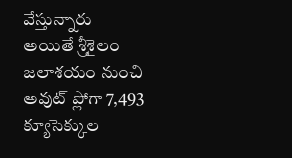వేస్తున్నారు అయితే శ్రీశైలం జలాశయం నుంచి అవుట్ ప్లోగా 7,493 క్యూసెక్కుల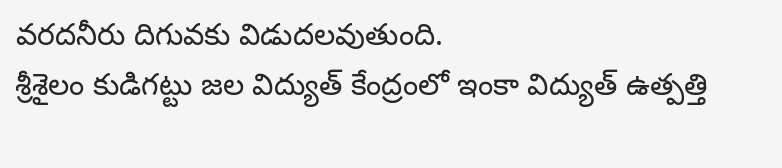వరదనీరు దిగువకు విడుదలవుతుంది.
శ్రీశైలం కుడిగట్టు జల విద్యుత్ కేంద్రంలో ఇంకా విద్యుత్ ఉత్పత్తి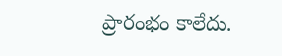ప్రారంభం కాలేదు.